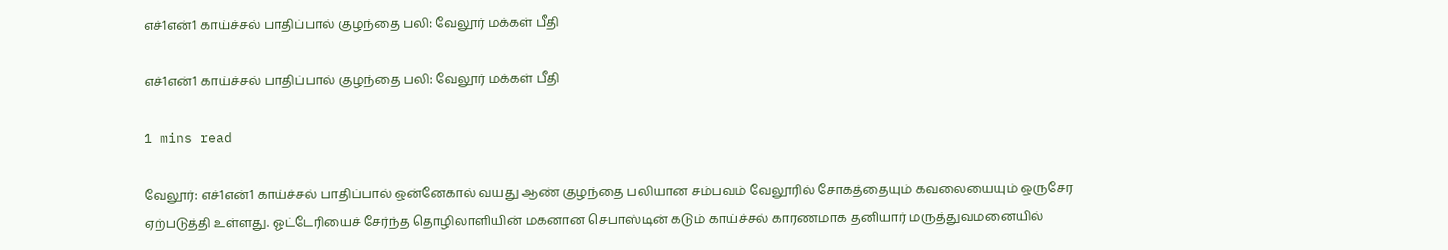எச்1என்1 காய்ச்சல் பாதிப்பால் குழந்தை பலி: வேலூர் மக்கள் பீதி

எச்1என்1 காய்ச்சல் பாதிப்பால் குழந்தை பலி: வேலூர் மக்கள் பீதி

1 mins read

வேலூர்: எச்1என்1 காய்ச்சல் பாதிப்பால் ஒன்னேகால் வயது ஆண் குழந்தை பலியான சம்பவம் வேலூரில் சோகத்தையும் கவலையையும் ஒருசேர ஏற்படுத்தி உள்ளது. ஓட்டேரியைச் சேர்ந்த தொழிலாளியின் மகனான செபாஸ்டின் கடும் காய்ச்சல் காரணமாக தனியார் மருத்துவமனையில்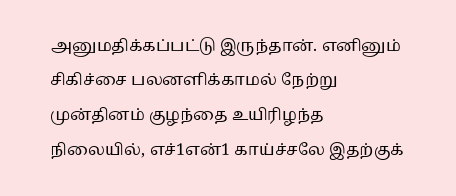அனுமதிக்கப்பட்டு இருந்தான். எனினும் சிகிச்சை பலனளிக்காமல் நேற்று முன்தினம் குழந்தை உயிரிழந்த நிலையில், எச்1என்1 காய்ச்சலே இதற்குக்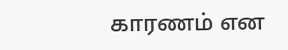காரணம் என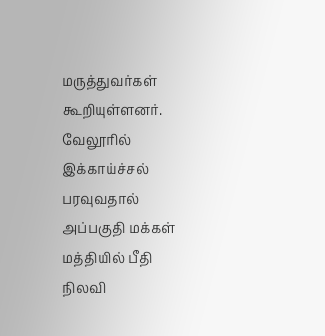மருத்துவர்கள் கூறியுள்ளனர். வேலூரில் இக்காய்ச்சல் பரவுவதால் அப்பகுதி மக்கள் மத்தியில் பீதி நிலவி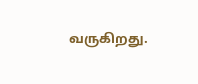வருகிறது.